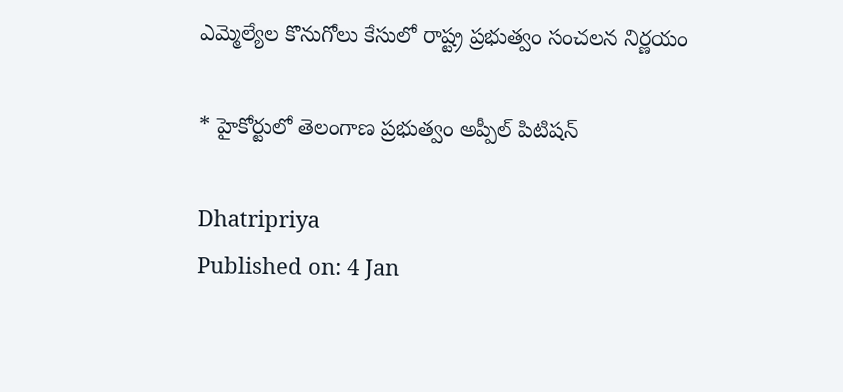ఎమ్మెల్యేల కొనుగోలు కేసులో రాష్ట్ర ప్రభుత్వం సంచలన నిర్ణయం

* హైకోర్టులో తెలంగాణ ప్రభుత్వం అప్పీల్ పిటిషన్

Dhatripriya
Published on: 4 Jan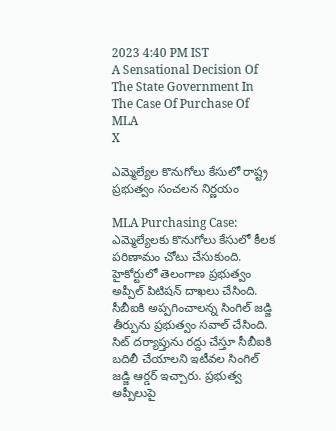2023 4:40 PM IST
A Sensational Decision Of The State Government In The Case Of Purchase Of MLA
X

ఎమ్మెల్యేల కొనుగోలు కేసులో రాష్ట్ర ప్రభుత్వం సంచలన నిర్ణయం

MLA Purchasing Case: ఎమ్మెల్యేలకు కొనుగోలు కేసులో కీలక పరిణామం చోటు చేసుకుంది. హైకోర్టులో తెలంగాణ ప్రభుత్వం అప్పీల్ పిటిషన్ దాఖలు చేసింది. సీబీఐకి అప్పగించాలన్న సింగిల్ జడ్జి తీర్పును ప్రభుత్వం సవాల్ చేసింది. సిట్ దర్యాప్తును రద్దు చేస్తూ సీబీఐకి బదిలీ చేయాలని ఇటీవల సింగిల్ జడ్జి ఆర్డర్ ఇచ్చారు. ప్రభుత్వ అప్పీలుపై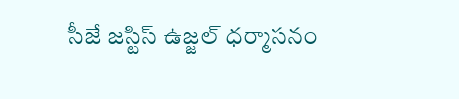సీజే జస్టిస్ ఉజ్జల్ ధర్మాసనం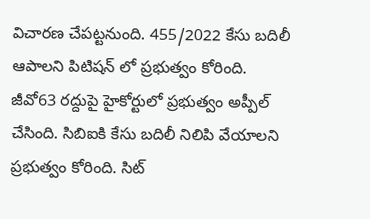విచారణ చేపట్టనుంది. 455/2022 కేసు బదిలీ ఆపాలని పిటిషన్ లో ప్రభుత్వం కోరింది. జీవో63 రద్దుపై హైకోర్టులో ప్రభుత్వం అప్పీల్ చేసింది. సిబిఐకి కేసు బదిలీ నిలిపి వేయాలని ప్రభుత్వం కోరింది. సిట్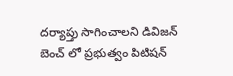దర్యాప్తు సాగించాలని డివిజన్ బెంచ్ లో ప్రభుత్వం పిటిషన్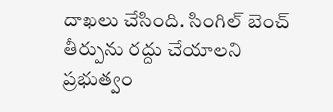దాఖలు చేసింది. సింగిల్ బెంచ్ తీర్పును రద్దు చేయాలని ప్రభుత్వం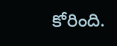కోరింది.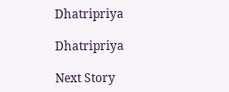Dhatripriya

Dhatripriya

Next Story